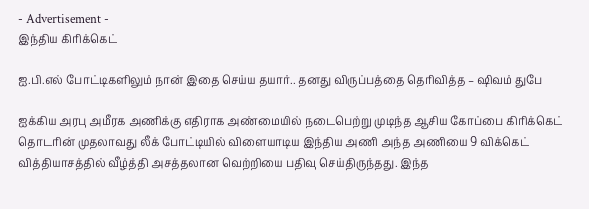- Advertisement -
இந்திய கிரிக்கெட்

ஐ.பி.எல் போட்டிகளிலும் நான் இதை செய்ய தயார்.. தனது விருப்பத்தை தெரிவித்த – ஷிவம் துபே

ஐக்கிய அரபு அமீரக அணிக்கு எதிராக அண்மையில் நடைபெற்று முடிந்த ஆசிய கோப்பை கிரிக்கெட் தொடரின் முதலாவது லீக் போட்டியில் விளையாடிய இந்திய அணி அந்த அணியை 9 விக்கெட் வித்தியாசத்தில் வீழ்த்தி அசத்தலான வெற்றியை பதிவு செய்திருந்தது. இந்த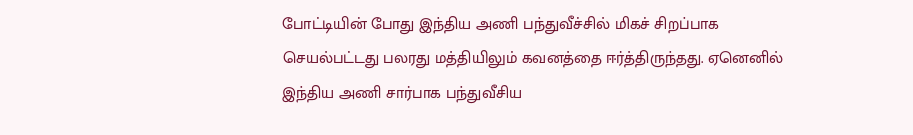போட்டியின் போது இந்திய அணி பந்துவீச்சில் மிகச் சிறப்பாக செயல்பட்டது பலரது மத்தியிலும் கவனத்தை ஈர்த்திருந்தது. ஏனெனில் இந்திய அணி சார்பாக பந்துவீசிய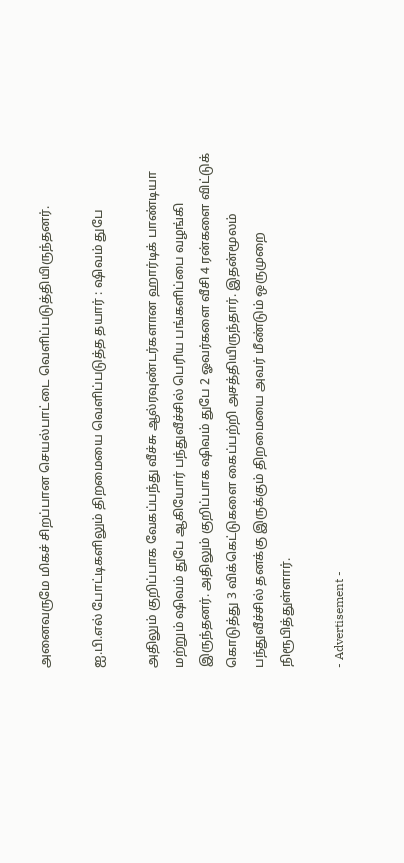அனைவருமே மிகச் சிறப்பான செயல்பாட்டை வெளிப்படுத்தியிருந்தனர்.

ஐ.பி.எல் போட்டிகளிலும் திறமையை வெளிப்படுத்த தயார் : ஷிவம் துபே

அதிலும் குறிப்பாக வேகப்பந்து வீச்சு ஆல்ரவுண்டர்களான ஹார்டிக் பாண்டியா மற்றும் ஷிவம் துபே ஆகியோர் பந்துவீச்சில் பெரிய பங்களிப்பை வழங்கி இருந்தனர். அதிலும் குறிப்பாக ஷிவம் துபே 2 ஓவர்களை வீசி 4 ரன்களை விட்டுக் கொடுத்து 3 விக்கெட்டுகளை கைப்பற்றி அசத்தியிருந்தார். இதன்மூலம் பந்துவீச்சில் தனக்கு இருக்கும் திறமையை அவர் மீண்டும் ஒருமுறை நிரூபித்துள்ளார்.

- Advertisement -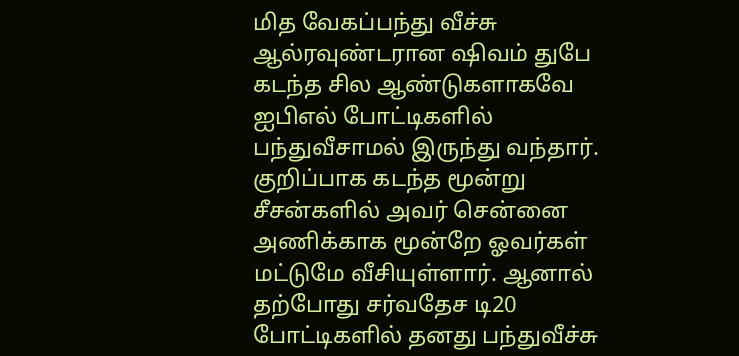மித வேகப்பந்து வீச்சு ஆல்ரவுண்டரான ஷிவம் துபே கடந்த சில ஆண்டுகளாகவே ஐபிஎல் போட்டிகளில் பந்துவீசாமல் இருந்து வந்தார். குறிப்பாக கடந்த மூன்று சீசன்களில் அவர் சென்னை அணிக்காக மூன்றே ஓவர்கள் மட்டுமே வீசியுள்ளார். ஆனால் தற்போது சர்வதேச டி20 போட்டிகளில் தனது பந்துவீச்சு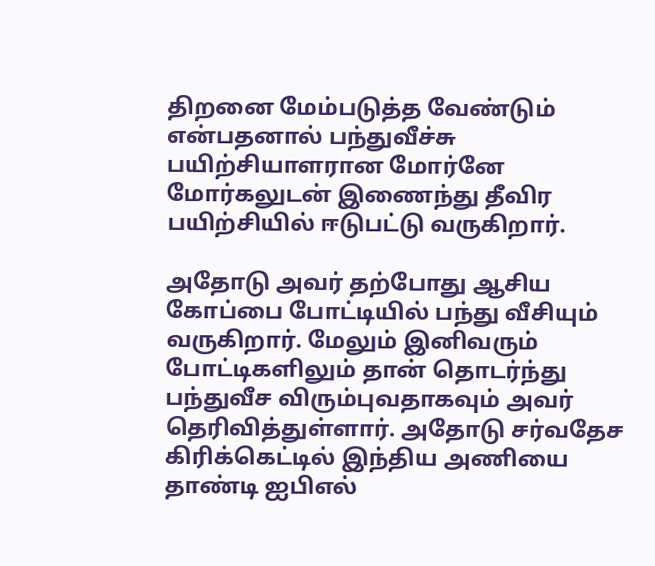திறனை மேம்படுத்த வேண்டும் என்பதனால் பந்துவீச்சு பயிற்சியாளரான மோர்னே மோர்கலுடன் இணைந்து தீவிர பயிற்சியில் ஈடுபட்டு வருகிறார்.

அதோடு அவர் தற்போது ஆசிய கோப்பை போட்டியில் பந்து வீசியும் வருகிறார். மேலும் இனிவரும் போட்டிகளிலும் தான் தொடர்ந்து பந்துவீச விரும்புவதாகவும் அவர் தெரிவித்துள்ளார். அதோடு சர்வதேச கிரிக்கெட்டில் இந்திய அணியை தாண்டி ஐபிஎல்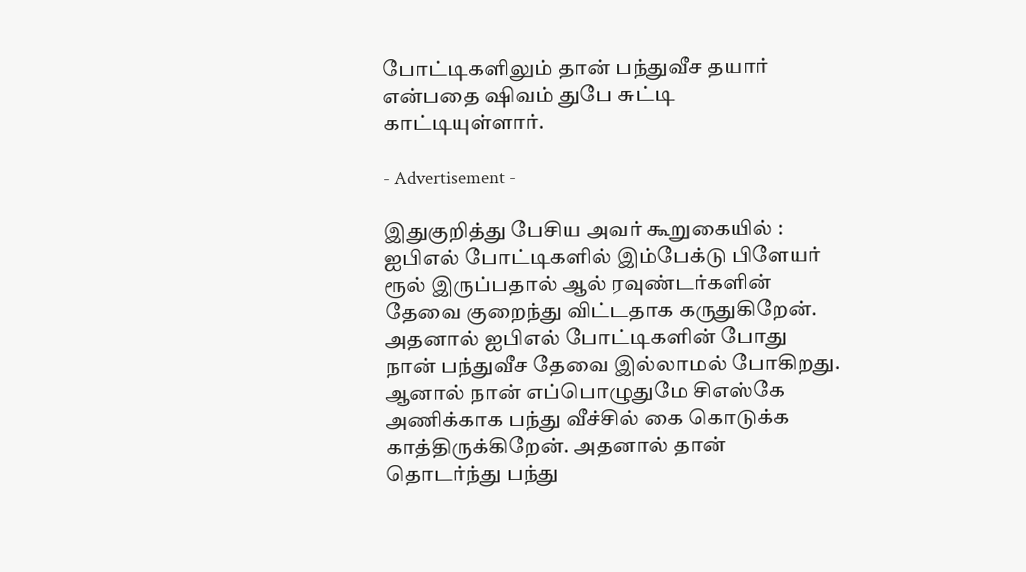போட்டிகளிலும் தான் பந்துவீச தயார் என்பதை ஷிவம் துபே சுட்டி காட்டியுள்ளார்.

- Advertisement -

இதுகுறித்து பேசிய அவர் கூறுகையில் : ஐபிஎல் போட்டிகளில் இம்பேக்டு பிளேயர் ரூல் இருப்பதால் ஆல் ரவுண்டர்களின் தேவை குறைந்து விட்டதாக கருதுகிறேன். அதனால் ஐபிஎல் போட்டிகளின் போது நான் பந்துவீச தேவை இல்லாமல் போகிறது. ஆனால் நான் எப்பொழுதுமே சிஎஸ்கே அணிக்காக பந்து வீச்சில் கை கொடுக்க காத்திருக்கிறேன். அதனால் தான் தொடர்ந்து பந்து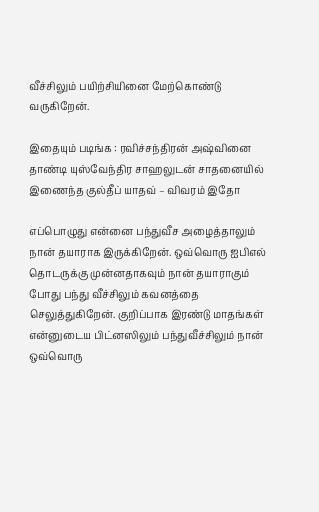வீச்சிலும் பயிற்சியினை மேற்கொண்டு வருகிறேன்.

இதையும் படிங்க : ரவிச்சந்திரன் அஷ்வினை தாண்டி யுஸ்வேந்திர சாஹலுடன் சாதனையில் இணைந்த குல்தீப் யாதவ் – விவரம் இதோ

எப்பொழுது என்னை பந்துவீச அழைத்தாலும் நான் தயாராக இருக்கிறேன். ஒவ்வொரு ஐபிஎல் தொடருக்கு முன்னதாகவும் நான் தயாராகும் போது பந்து வீச்சிலும் கவனத்தை செலுத்துகிறேன். குறிப்பாக இரண்டு மாதங்கள் என்னுடைய பிட்னஸிலும் பந்துவீச்சிலும் நான் ஒவ்வொரு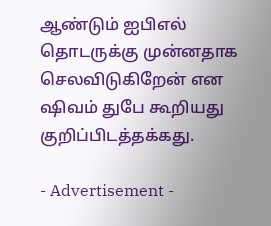ஆண்டும் ஐபிஎல் தொடருக்கு முன்னதாக செலவிடுகிறேன் என ஷிவம் துபே கூறியது குறிப்பிடத்தக்கது.

- Advertisement -